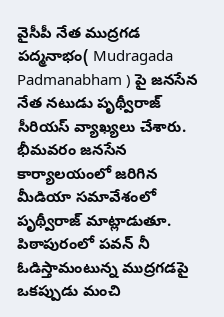వైసీపీ నేత ముద్రగడ పద్మనాభం( Mudragada Padmanabham ) పై జనసేన నేత నటుడు పృథ్వీరాజ్ సీరియస్ వ్యాఖ్యలు చేశారు.
భీమవరం జనసేన కార్యాలయంలో జరిగిన మీడియా సమావేశంలో పృథ్వీరాజ్ మాట్లాడుతూ.
పిఠాపురంలో పవన్ నీ ఓడిస్తామంటున్న ముద్రగడపై ఒకప్పుడు మంచి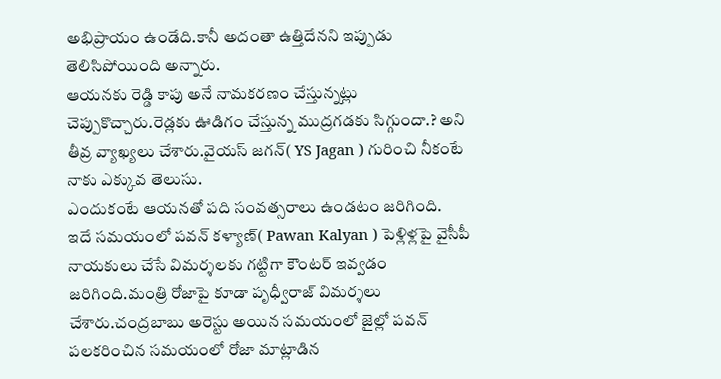అభిప్రాయం ఉండేది.కానీ అదంతా ఉత్తిదేనని ఇప్పుడు తెలిసిపోయింది అన్నారు.
ఆయనకు రెడ్డి కాపు అనే నామకరణం చేస్తున్నట్లు చెప్పుకొచ్చారు.రెడ్లకు ఊడిగం చేస్తున్న ముద్రగడకు సిగ్గుందా.? అని తీవ్ర వ్యాఖ్యలు చేశారు.వైయస్ జగన్( YS Jagan ) గురించి నీకంటే నాకు ఎక్కువ తెలుసు.
ఎందుకంటే ఆయనతో పది సంవత్సరాలు ఉండటం జరిగింది.
ఇదే సమయంలో పవన్ కళ్యాణ్( Pawan Kalyan ) పెళ్లిళ్లపై వైసీపీ నాయకులు చేసే విమర్శలకు గట్టిగా కౌంటర్ ఇవ్వడం జరిగింది.మంత్రి రోజాపై కూడా పృధ్వీరాజ్ విమర్శలు చేశారు.చంద్రబాబు అరెస్టు అయిన సమయంలో జైల్లో పవన్ పలకరించిన సమయంలో రోజా మాట్లాడిన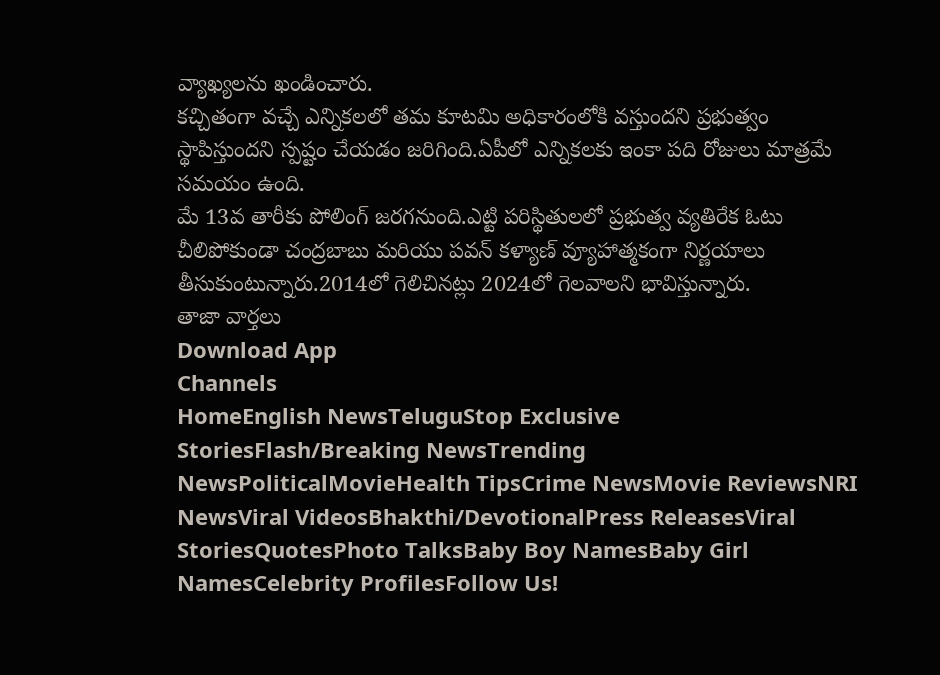వ్యాఖ్యలను ఖండించారు.
కచ్చితంగా వచ్చే ఎన్నికలలో తమ కూటమి అధికారంలోకి వస్తుందని ప్రభుత్వం స్థాపిస్తుందని స్పష్టం చేయడం జరిగింది.ఏపీలో ఎన్నికలకు ఇంకా పది రోజులు మాత్రమే సమయం ఉంది.
మే 13వ తారీకు పోలింగ్ జరగనుంది.ఎట్టి పరిస్థితులలో ప్రభుత్వ వ్యతిరేక ఓటు చీలిపోకుండా చంద్రబాబు మరియు పవన్ కళ్యాణ్ వ్యూహాత్మకంగా నిర్ణయాలు తీసుకుంటున్నారు.2014లో గెలిచినట్లు 2024లో గెలవాలని భావిస్తున్నారు.
తాజా వార్తలు
Download App
Channels
HomeEnglish NewsTeluguStop Exclusive StoriesFlash/Breaking NewsTrending NewsPoliticalMovieHealth TipsCrime NewsMovie ReviewsNRI NewsViral VideosBhakthi/DevotionalPress ReleasesViral StoriesQuotesPhoto TalksBaby Boy NamesBaby Girl NamesCelebrity ProfilesFollow Us!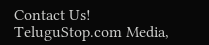Contact Us!
TeluguStop.com Media,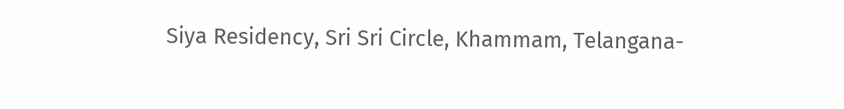Siya Residency, Sri Sri Circle, Khammam, Telangana-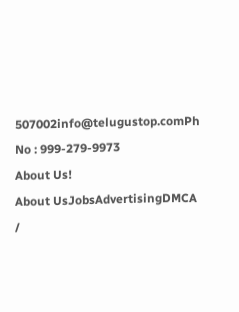507002info@telugustop.comPh No : 999-279-9973
About Us!
About UsJobsAdvertisingDMCA /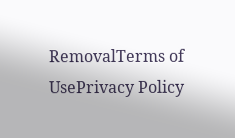RemovalTerms of UsePrivacy Policy